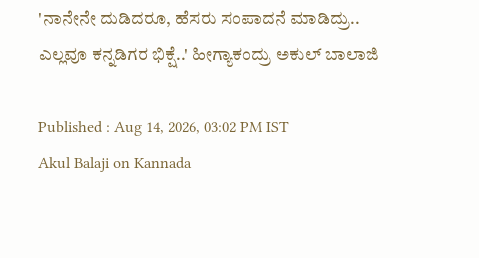'ನಾನೇನೇ ದುಡಿದರೂ, ಹೆಸರು ಸಂಪಾದನೆ ಮಾಡಿದ್ರು.. ಎಲ್ಲವೂ ಕನ್ನಡಿಗರ ಭಿಕ್ಷೆ..' ಹೀಗ್ಯಾಕಂದ್ರು ಅಕುಲ್‌ ಬಾಲಾಜಿ

Published : Aug 14, 2026, 03:02 PM IST
Akul Balaji on Kannada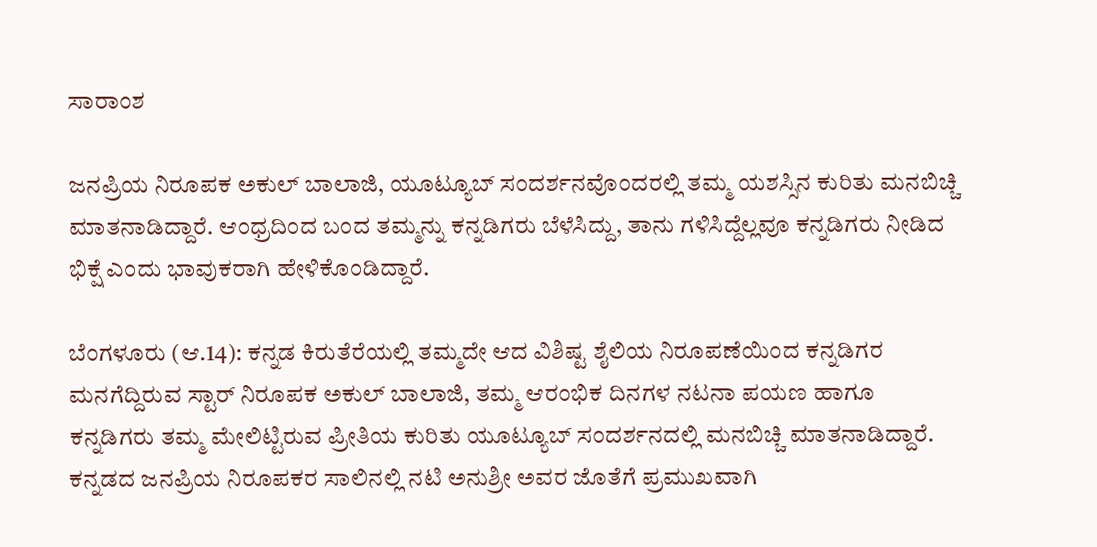ಸಾರಾಂಶ

ಜನಪ್ರಿಯ ನಿರೂಪಕ ಅಕುಲ್ ಬಾಲಾಜಿ, ಯೂಟ್ಯೂಬ್ ಸಂದರ್ಶನವೊಂದರಲ್ಲಿ ತಮ್ಮ ಯಶಸ್ಸಿನ ಕುರಿತು ಮನಬಿಚ್ಚಿ ಮಾತನಾಡಿದ್ದಾರೆ. ಆಂಧ್ರದಿಂದ ಬಂದ ತಮ್ಮನ್ನು ಕನ್ನಡಿಗರು ಬೆಳೆಸಿದ್ದು, ತಾನು ಗಳಿಸಿದ್ದೆಲ್ಲವೂ ಕನ್ನಡಿಗರು ನೀಡಿದ ಭಿಕ್ಷೆ ಎಂದು ಭಾವುಕರಾಗಿ ಹೇಳಿಕೊಂಡಿದ್ದಾರೆ.

ಬೆಂಗಳೂರು (ಆ.14): ಕನ್ನಡ ಕಿರುತೆರೆಯಲ್ಲಿ ತಮ್ಮದೇ ಆದ ವಿಶಿಷ್ಟ ಶೈಲಿಯ ನಿರೂಪಣೆಯಿಂದ ಕನ್ನಡಿಗರ ಮನಗೆದ್ದಿರುವ ಸ್ಟಾರ್‌ ನಿರೂಪಕ ಅಕುಲ್‌ ಬಾಲಾಜಿ, ತಮ್ಮ ಆರಂಭಿಕ ದಿನಗಳ ನಟನಾ ಪಯಣ ಹಾಗೂ ಕನ್ನಡಿಗರು ತಮ್ಮ ಮೇಲಿಟ್ಟಿರುವ ಪ್ರೀತಿಯ ಕುರಿತು ಯೂಟ್ಯೂಬ್‌ ಸಂದರ್ಶನದಲ್ಲಿ ಮನಬಿಚ್ಚಿ ಮಾತನಾಡಿದ್ದಾರೆ. ಕನ್ನಡದ ಜನಪ್ರಿಯ ನಿರೂಪಕರ ಸಾಲಿನಲ್ಲಿ ನಟಿ ಅನುಶ್ರೀ ಅವರ ಜೊತೆಗೆ ಪ್ರಮುಖವಾಗಿ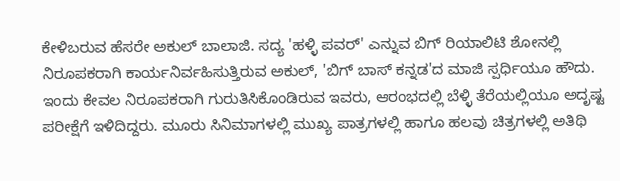ಕೇಳಿಬರುವ ಹೆಸರೇ ಅಕುಲ್ ಬಾಲಾಜಿ. ಸದ್ಯ 'ಹಳ್ಳಿ ಪವರ್' ಎನ್ನುವ ಬಿಗ್ ರಿಯಾಲಿಟಿ ಶೋನಲ್ಲಿ ನಿರೂಪಕರಾಗಿ ಕಾರ್ಯನಿರ್ವಹಿಸುತ್ತಿರುವ ಅಕುಲ್, 'ಬಿಗ್ ಬಾಸ್ ಕನ್ನಡ'ದ ಮಾಜಿ ಸ್ಪರ್ಧಿಯೂ ಹೌದು. ಇಂದು ಕೇವಲ ನಿರೂಪಕರಾಗಿ ಗುರುತಿಸಿಕೊಂಡಿರುವ ಇವರು, ಆರಂಭದಲ್ಲಿ ಬೆಳ್ಳಿ ತೆರೆಯಲ್ಲಿಯೂ ಅದೃಷ್ಟ ಪರೀಕ್ಷೆಗೆ ಇಳಿದಿದ್ದರು. ಮೂರು ಸಿನಿಮಾಗಳಲ್ಲಿ ಮುಖ್ಯ ಪಾತ್ರಗಳಲ್ಲಿ ಹಾಗೂ ಹಲವು ಚಿತ್ರಗಳಲ್ಲಿ ಅತಿಥಿ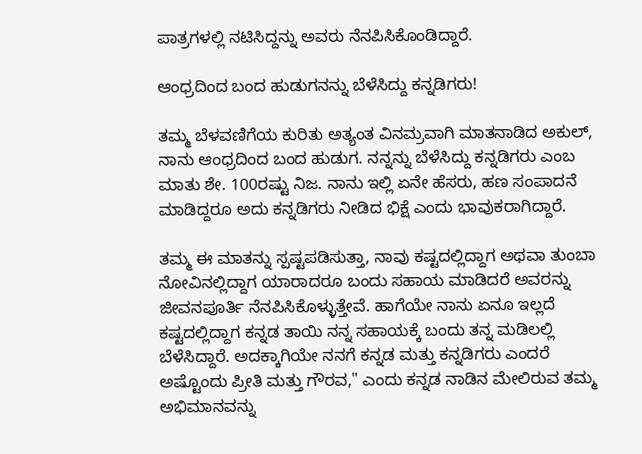ಪಾತ್ರಗಳಲ್ಲಿ ನಟಿಸಿದ್ದನ್ನು ಅವರು ನೆನಪಿಸಿಕೊಂಡಿದ್ದಾರೆ.

ಆಂಧ್ರದಿಂದ ಬಂದ ಹುಡುಗನನ್ನು ಬೆಳೆಸಿದ್ದು ಕನ್ನಡಿಗರು!

ತಮ್ಮ ಬೆಳವಣಿಗೆಯ ಕುರಿತು ಅತ್ಯಂತ ವಿನಮ್ರವಾಗಿ ಮಾತನಾಡಿದ ಅಕುಲ್, ನಾನು ಆಂಧ್ರದಿಂದ ಬಂದ ಹುಡುಗ. ನನ್ನನ್ನು ಬೆಳೆಸಿದ್ದು ಕನ್ನಡಿಗರು ಎಂಬ ಮಾತು ಶೇ. 100ರಷ್ಟು ನಿಜ. ನಾನು ಇಲ್ಲಿ ಏನೇ ಹೆಸರು, ಹಣ ಸಂಪಾದನೆ ಮಾಡಿದ್ದರೂ ಅದು ಕನ್ನಡಿಗರು ನೀಡಿದ ಭಿಕ್ಷೆ ಎಂದು ಭಾವುಕರಾಗಿದ್ದಾರೆ.

ತಮ್ಮ ಈ ಮಾತನ್ನು ಸ್ಪಷ್ಟಪಡಿಸುತ್ತಾ, ನಾವು ಕಷ್ಟದಲ್ಲಿದ್ದಾಗ ಅಥವಾ ತುಂಬಾ ನೋವಿನಲ್ಲಿದ್ದಾಗ ಯಾರಾದರೂ ಬಂದು ಸಹಾಯ ಮಾಡಿದರೆ ಅವರನ್ನು ಜೀವನಪೂರ್ತಿ ನೆನಪಿಸಿಕೊಳ್ಳುತ್ತೇವೆ. ಹಾಗೆಯೇ ನಾನು ಏನೂ ಇಲ್ಲದೆ ಕಷ್ಟದಲ್ಲಿದ್ದಾಗ ಕನ್ನಡ ತಾಯಿ ನನ್ನ ಸಹಾಯಕ್ಕೆ ಬಂದು ತನ್ನ ಮಡಿಲಲ್ಲಿ ಬೆಳೆಸಿದ್ದಾರೆ. ಅದಕ್ಕಾಗಿಯೇ ನನಗೆ ಕನ್ನಡ ಮತ್ತು ಕನ್ನಡಿಗರು ಎಂದರೆ ಅಷ್ಟೊಂದು ಪ್ರೀತಿ ಮತ್ತು ಗೌರವ," ಎಂದು ಕನ್ನಡ ನಾಡಿನ ಮೇಲಿರುವ ತಮ್ಮ ಅಭಿಮಾನವನ್ನು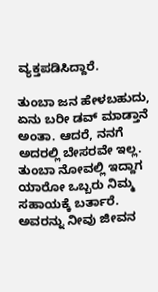ವ್ಯಕ್ತಪಡಿಸಿದ್ದಾರೆ.

ತುಂಬಾ ಜನ ಹೇಳಬಹುದು, ಏನು ಬರೀ ಡವ್‌ ಮಾಡ್ತಾನೆ ಅಂತಾ. ಆದರೆ, ನನಗೆ ಅದರಲ್ಲಿ ಬೇಸರವೇ ಇಲ್ಲ. ತುಂಬಾ ನೋವಲ್ಲಿ ಇದ್ದಾಗ ಯಾರೋ ಒಬ್ಬರು ನಿಮ್ಮ ಸಹಾಯಕ್ಕೆ ಬರ್ತಾರೆ. ಅವರನ್ನು ನೀವು ಜೀವನ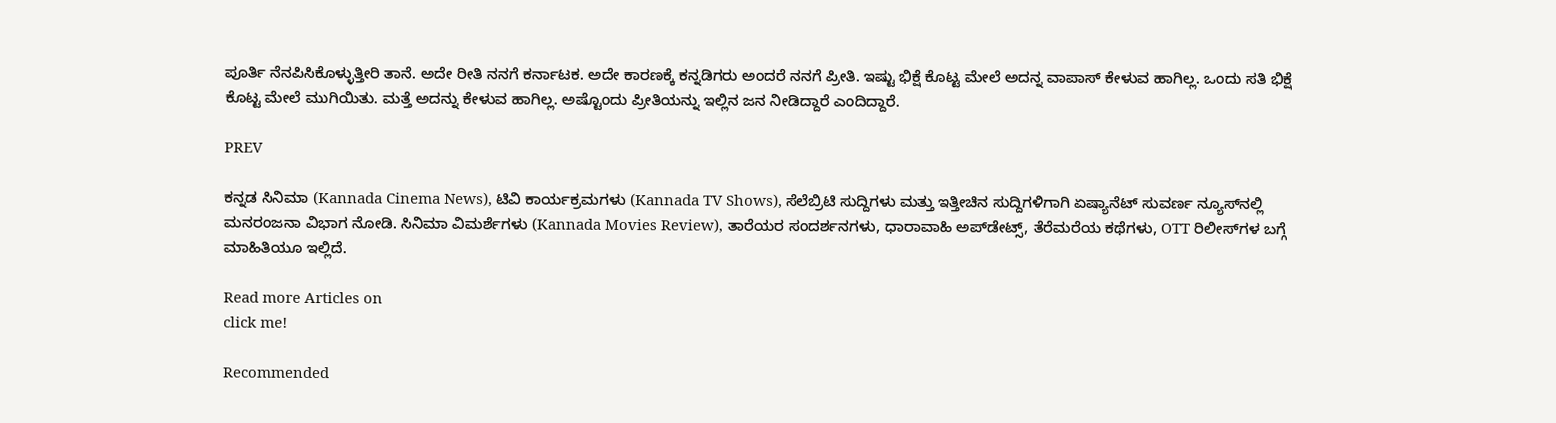ಪೂರ್ತಿ ನೆನಪಿಸಿಕೊಳ್ಳುತ್ತೀರಿ ತಾನೆ. ಅದೇ ರೀತಿ ನನಗೆ ಕರ್ನಾಟಕ. ಅದೇ ಕಾರಣಕ್ಕೆ ಕನ್ನಡಿಗರು ಅಂದರೆ ನನಗೆ ಪ್ರೀತಿ. ಇಷ್ಟು ಭಿಕ್ಷೆ ಕೊಟ್ಟ ಮೇಲೆ ಅದನ್ನ ವಾಪಾಸ್‌ ಕೇಳುವ ಹಾಗಿಲ್ಲ. ಒಂದು ಸತಿ ಭಿಕ್ಷೆ ಕೊಟ್ಟ ಮೇಲೆ ಮುಗಿಯಿತು. ಮತ್ತೆ ಅದನ್ನು ಕೇಳುವ ಹಾಗಿಲ್ಲ. ಅಷ್ಟೊಂದು ಪ್ರೀತಿಯನ್ನು ಇಲ್ಲಿನ ಜನ ನೀಡಿದ್ದಾರೆ ಎಂದಿದ್ದಾರೆ.

PREV

ಕನ್ನಡ ಸಿನಿಮಾ (Kannada Cinema News), ಟಿವಿ ಕಾರ್ಯಕ್ರಮಗಳು (Kannada TV Shows), ಸೆಲೆಬ್ರಿಟಿ ಸುದ್ದಿಗಳು ಮತ್ತು ಇತ್ತೀಚಿನ ಸುದ್ದಿಗಳಿಗಾಗಿ ಏಷ್ಯಾನೆಟ್ ಸುವರ್ಣ ನ್ಯೂಸ್‌ನಲ್ಲಿ ಮನರಂಜನಾ ವಿಭಾಗ ನೋಡಿ. ಸಿನಿಮಾ ವಿಮರ್ಶೆಗಳು (Kannada Movies Review), ತಾರೆಯರ ಸಂದರ್ಶನಗಳು, ಧಾರಾವಾಹಿ ಅಪ್‌ಡೇಟ್ಸ್‌, ತೆರೆಮರೆಯ ಕಥೆಗಳು, OTT ರಿಲೀಸ್‌ಗಳ ಬಗ್ಗೆ ಮಾಹಿತಿಯೂ ಇಲ್ಲಿದೆ.

Read more Articles on
click me!

Recommended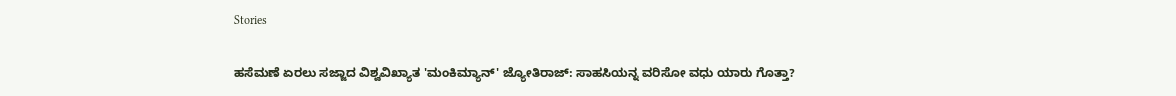Stories

ಹಸೆಮಣೆ ಏರಲು ಸಜ್ಜಾದ ವಿಶ್ವವಿಖ್ಯಾತ 'ಮಂಕಿಮ್ಯಾನ್' ಜ್ಯೋತಿರಾಜ್: ಸಾಹಸಿಯನ್ನ ವರಿಸೋ ವಧು ಯಾರು ಗೊತ್ತಾ?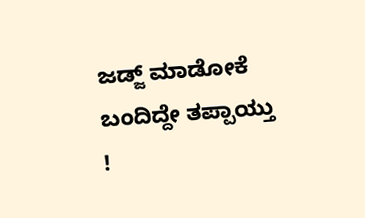ಜಡ್ಜ್ ಮಾಡೋಕೆ ಬಂದಿದ್ದೇ ತಪ್ಪಾಯ್ತು !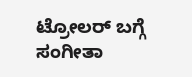ಟ್ರೋಲರ್ ಬಗ್ಗೆ ಸಂಗೀತಾ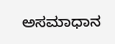ಅಸಮಾಧಾನ